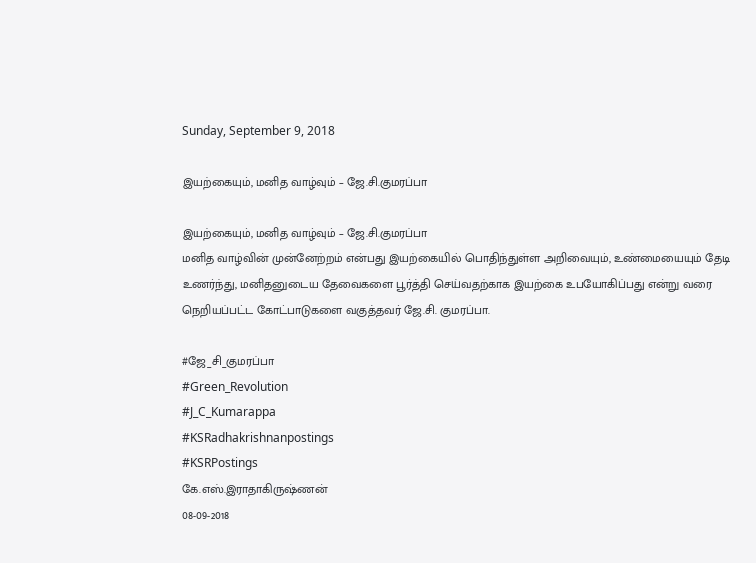Sunday, September 9, 2018

இயற்கையும், மனித வாழ்வும் – ஜே.சி.குமரப்பா

இயற்கையும், மனித வாழ்வும் – ஜே.சி.குமரப்பா
மனித வாழ்வின் முன்னேற்றம் என்பது இயற்கையில் பொதிந்துள்ள அறிவையும், உண்மையையும் தேடி உணர்ந்து, மனிதனுடைய தேவைகளை பூர்த்தி செய்வதற்காக இயற்கை உபயோகிப்பது என்று வரை நெறியப்பட்ட கோட்பாடுகளை வகுத்தவர் ஜே.சி. குமரப்பா.

#ஜே_சி_குமரப்பா
#Green_Revolution
#J_C_Kumarappa
#KSRadhakrishnanpostings
#KSRPostings
கே.எஸ்.இராதாகிருஷ்ணன்
08-09-2018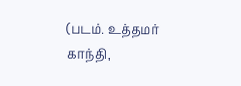(படம். உத்தமர் காந்தி,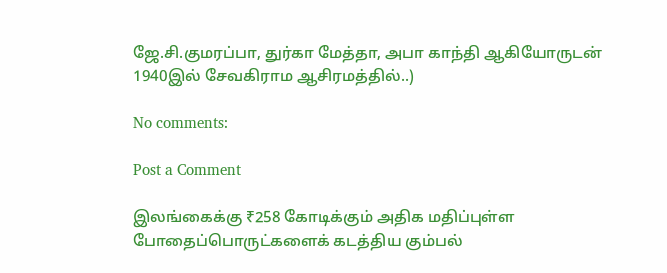ஜே.சி.குமரப்பா, துர்கா மேத்தா, அபா காந்தி ஆகியோருடன் 1940இல் சேவகிராம ஆசிரமத்தில்..)

No comments:

Post a Comment

இலங்கைக்கு ₹258 கோடிக்கும் அதிக மதிப்புள்ள போதைப்பொருட்களைக் கடத்திய கும்பல்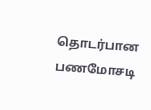தொடர்பான பணமோசடி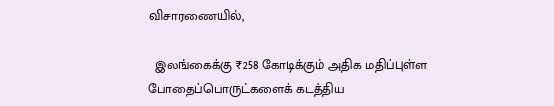விசாரணையில்,

  இலங்கைக்கு ₹258 கோடிக்கும் அதிக மதிப்புள்ள போதைப்பொருட்களைக் கடத்திய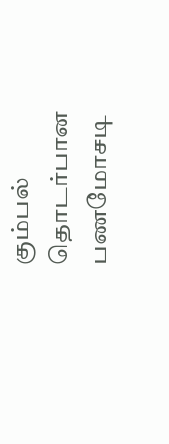கும்பல் தொடர்பான பணமோசடி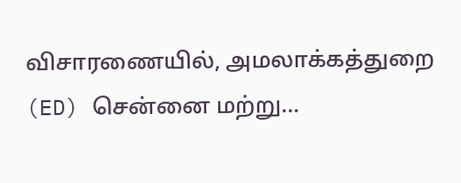விசாரணையில், அமலாக்கத்துறை (ED) சென்னை மற்று...